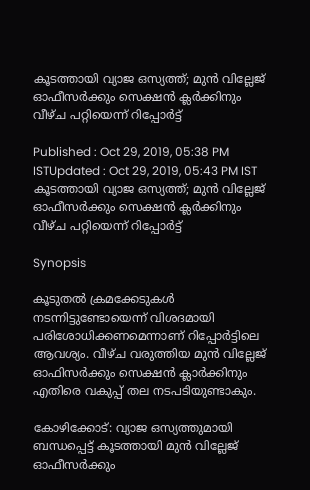കൂടത്തായി വ്യാജ ഒസ്യത്ത്; മുന്‍ വില്ലേജ് ഓഫീസര്‍ക്കും സെക്ഷന്‍ ക്ലര്‍ക്കിനും വീഴ്ച പറ്റിയെന്ന് റിപ്പോര്‍ട്ട്

Published : Oct 29, 2019, 05:38 PM ISTUpdated : Oct 29, 2019, 05:43 PM IST
കൂടത്തായി വ്യാജ ഒസ്യത്ത്; മുന്‍ വില്ലേജ് ഓഫീസര്‍ക്കും സെക്ഷന്‍ ക്ലര്‍ക്കിനും വീഴ്ച പറ്റിയെന്ന് റിപ്പോര്‍ട്ട്

Synopsis

കൂടുതല്‍ ക്രമക്കേടുകള്‍ നടന്നിട്ടുണ്ടോയെന്ന് വിശദമായി പരിശോധിക്കണമെന്നാണ് റിപ്പോര്‍ട്ടിലെ ആവശ്യം. വീഴ്ച വരുത്തിയ മുൻ വില്ലേജ് ഓഫിസർക്കും സെക്ഷൻ ക്ലാർക്കിനും എതിരെ വകുപ്പ് തല നടപടിയുണ്ടാകും.

കോഴിക്കോട്: വ്യാജ ഒസ്യത്തുമായി ബന്ധപ്പെട്ട് കൂടത്തായി മുന്‍ വില്ലേജ് ഓഫീസര്‍ക്കും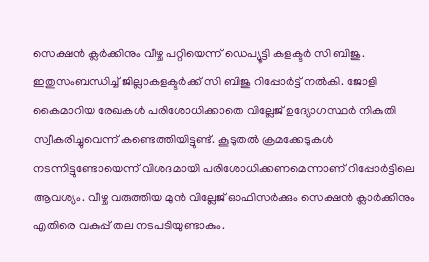സെക്ഷന്‍ ക്ലര്‍ക്കിനും വീഴ്ച പറ്റിയെന്ന് ഡെപ്യൂട്ടി കളക്ടര്‍ സി ബിജു. ഇതുസംബന്ധിച്ച് ജില്ലാകളക്ടര്‍ക്ക് സി ബിജു റിപ്പോര്‍ട്ട് നല്‍കി. ജോളി കൈമാറിയ രേഖകള്‍ പരിശോധിക്കാതെ വില്ലേജ് ഉദ്യോഗസ്ഥര്‍ നികുതി സ്വീകരിച്ചുവെന്ന് കണ്ടെത്തിയിട്ടുണ്ട്. കൂടുതല്‍ ക്രമക്കേടുകള്‍ നടന്നിട്ടുണ്ടോയെന്ന് വിശദമായി പരിശോധിക്കണമെന്നാണ് റിപ്പോര്‍ട്ടിലെ ആവശ്യം. വീഴ്ച വരുത്തിയ മുൻ വില്ലേജ് ഓഫിസർക്കും സെക്ഷൻ ക്ലാർക്കിനും എതിരെ വകുപ്പ് തല നടപടിയുണ്ടാകും.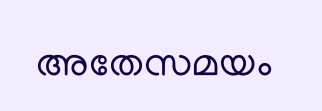അതേസമയം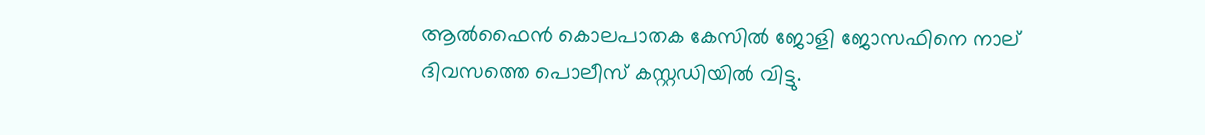ആല്‍ഫൈന്‍ കൊലപാതക കേസില്‍ ജോളി ജോസഫിനെ നാല് ദിവസത്തെ പൊലീസ് കസ്റ്റഡിയില്‍ വിട്ടു.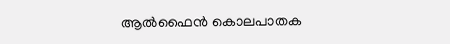ആല്‍ഫൈന്‍ കൊലപാതക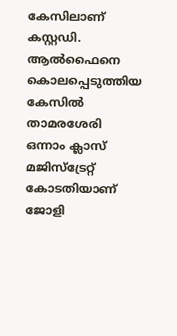കേസിലാണ് കസ്റ്റഡി. ആല്‍ഫൈനെ കൊലപ്പെടുത്തിയ കേസില്‍ താമരശേരി ഒന്നാം ക്ലാസ് മജിസ്ട്രേറ്റ് കോടതിയാണ് ജോളി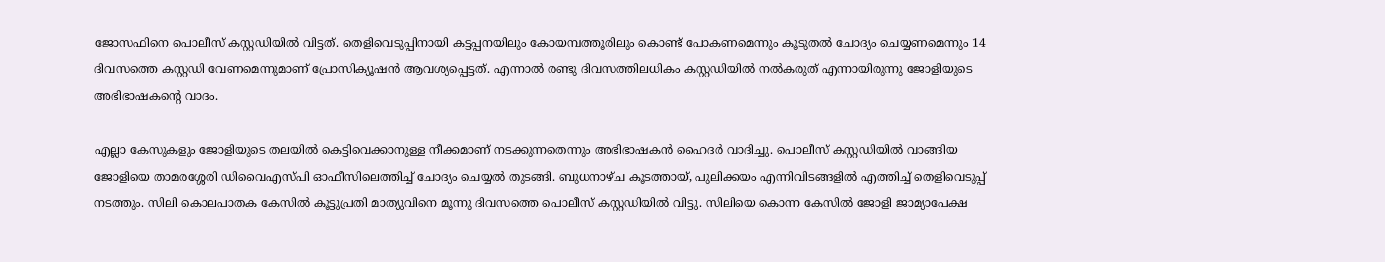ജോസഫിനെ പൊലീസ് കസ്റ്റഡിയില്‍ വിട്ടത്. തെളിവെടുപ്പിനായി കട്ടപ്പനയിലും കോയമ്പത്തൂരിലും കൊണ്ട് പോകണമെന്നും കൂടുതൽ ചോദ്യം ചെയ്യണമെന്നും 14 ദിവസത്തെ കസ്റ്റഡി വേണമെന്നുമാണ് പ്രോസിക്യൂഷൻ ആവശ്യപ്പെട്ടത്. എന്നാൽ രണ്ടു ദിവസത്തിലധികം കസ്റ്റഡിയിൽ നൽകരുത് എന്നായിരുന്നു ജോളിയുടെ അഭിഭാഷകന്‍റെ വാദം.

എല്ലാ കേസുകളും ജോളിയുടെ തലയിൽ കെട്ടിവെക്കാനുള്ള നീക്കമാണ് നടക്കുന്നതെന്നും അഭിഭാഷകൻ ഹൈദർ വാദിച്ചു. പൊലീസ് കസ്റ്റഡിയിൽ വാങ്ങിയ ജോളിയെ താമരശ്ശേരി ഡിവൈഎസ്പി ഓഫീസിലെത്തിച്ച് ചോദ്യം ചെയ്യല്‍ തുടങ്ങി. ബുധനാഴ്ച കൂടത്തായ്, പുലിക്കയം എന്നിവിടങ്ങളില്‍ എത്തിച്ച് തെളിവെടുപ്പ് നടത്തും. സിലി കൊലപാതക കേസിൽ കൂട്ടുപ്രതി മാത്യുവിനെ മൂന്നു ദിവസത്തെ പൊലീസ് കസ്റ്റഡിയിൽ വിട്ടു. സിലിയെ കൊന്ന കേസില്‍ ജോളി ജാമ്യാപേക്ഷ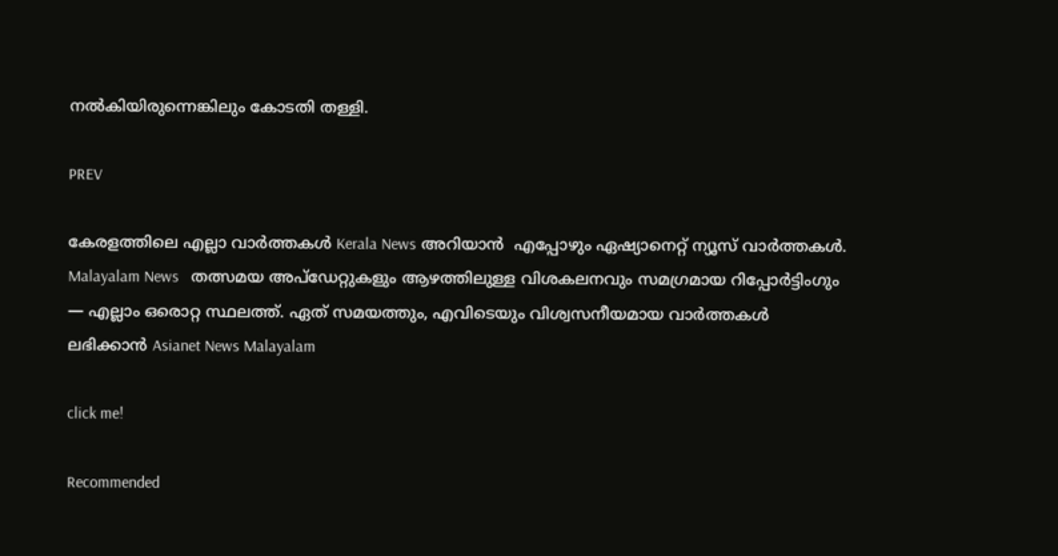നല്‍കിയിരുന്നെങ്കിലും കോടതി തള്ളി.

PREV

കേരളത്തിലെ എല്ലാ വാർത്തകൾ Kerala News അറിയാൻ  എപ്പോഴും ഏഷ്യാനെറ്റ് ന്യൂസ് വാർത്തകൾ.  Malayalam News   തത്സമയ അപ്‌ഡേറ്റുകളും ആഴത്തിലുള്ള വിശകലനവും സമഗ്രമായ റിപ്പോർട്ടിംഗും — എല്ലാം ഒരൊറ്റ സ്ഥലത്ത്. ഏത് സമയത്തും, എവിടെയും വിശ്വസനീയമായ വാർത്തകൾ ലഭിക്കാൻ Asianet News Malayalam

click me!

Recommended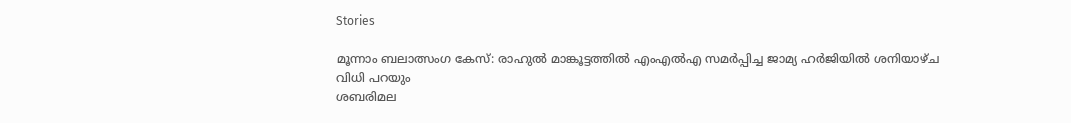Stories

മൂന്നാം ബലാത്സംഗ കേസ്: രാഹുൽ മാങ്കൂട്ടത്തിൽ എംഎൽഎ സമർപ്പിച്ച ജാമ്യ ഹർജിയിൽ ശനിയാഴ്ച വിധി പറയും
ശബരിമല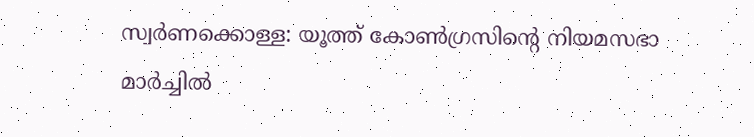സ്വർണക്കൊള്ള: യൂത്ത് കോൺഗ്രസിന്റെ നിയമസഭാ മാർച്ചിൽ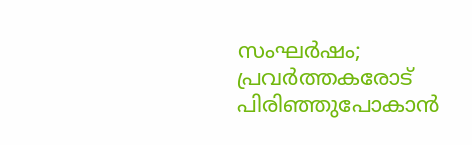സംഘർഷം; പ്രവർത്തകരോട് പിരിഞ്ഞുപോകാൻ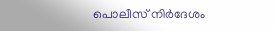പൊലീസ് നിർദേശം